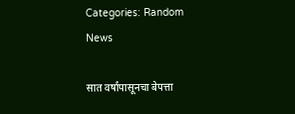Categories: Random News

सात वर्षांपासूनचा बेपत्ता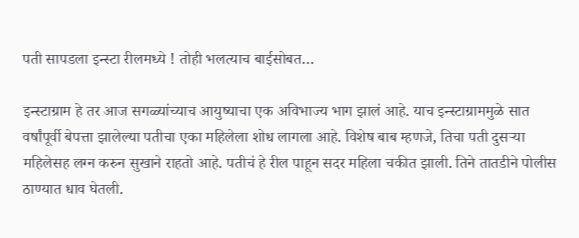पती सापडला इन्स्टा रीलमध्ये ! तोही भलत्याच बाईसोबत…

इन्स्टाग्राम हे तर आज सगळ्यांच्याच आयुष्याचा एक अविभाज्य भाग झालं आहे. याच इन्स्टाग्राममुळे सात वर्षांपूर्वी बेपत्ता झालेल्या पतीचा एका महिलेला शोध लागला आहे. विशेष बाब म्हणजे, तिचा पती दुसऱ्या महिलेसह लग्न करुन सुखाने राहतो आहे. पतीचं हे रील पाहून सदर महिला चकीत झाली. तिने तातडीने पोलीस ठाण्यात धाव घेतली.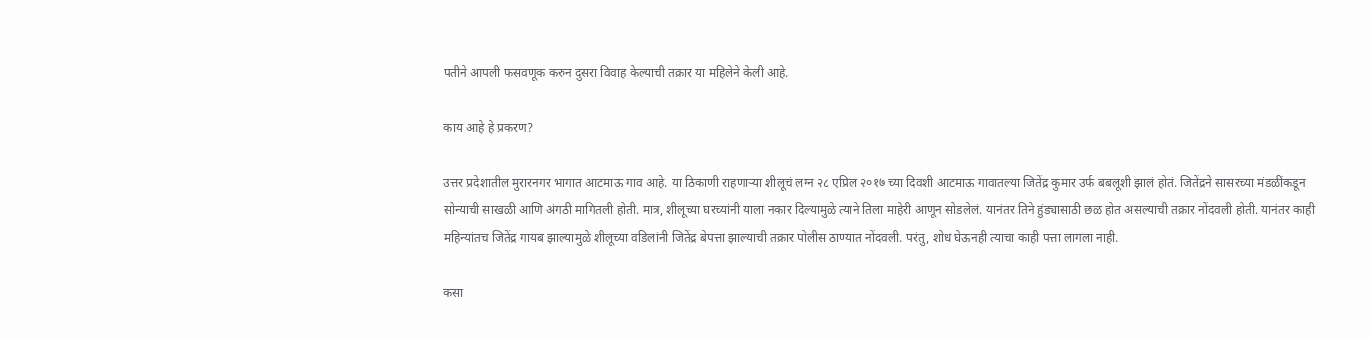पतीने आपली फसवणूक करुन दुसरा विवाह केल्याची तक्रार या महिलेने केली आहे.

काय आहे हे प्रकरण?

उत्तर प्रदेशातील मुरारनगर भागात आटमाऊ गाव आहे. या ठिकाणी राहणाऱ्या शीलूचं लग्न २८ एप्रिल २०१७ च्या दिवशी आटमाऊ गावातल्या जितेंद्र कुमार उर्फ बबलूशी झालं होतं. जितेंद्रने सासरच्या मंडळींकडून सोन्याची साखळी आणि अंगठी मागितली होती. मात्र, शीलूच्या घरच्यांनी याला नकार दिल्यामुळे त्याने तिला माहेरी आणून सोडलेलं. यानंतर तिने हुंड्यासाठी छळ होत असल्याची तक्रार नोंदवली होती. यानंतर काही महिन्यांतच जितेंद्र गायब झाल्यामुळे शीलूच्या वडिलांनी जितेंद्र बेपत्ता झाल्याची तक्रार पोलीस ठाण्यात नोंदवली. परंतु, शोध घेऊनही त्याचा काही पत्ता लागला नाही.

कसा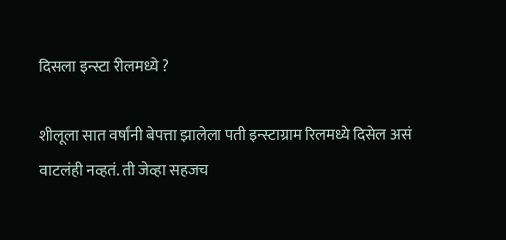दिसला इन्स्टा रीलमध्ये ?

शीलूला सात वर्षांनी बेपत्ता झालेला पती इन्स्टाग्राम रिलमध्ये दिसेल असं वाटलंही नव्हतं. ती जेव्हा सहजच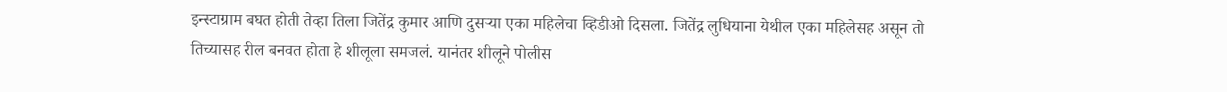इन्स्टाग्राम बघत होती तेव्हा तिला जितेंद्र कुमार आणि दुसऱ्या एका महिलेचा व्हिडीओ दिसला. जितेंद्र लुधियाना येथील एका महिलेसह असून तो तिच्यासह रील बनवत होता हे शीलूला समजलं. यानंतर शीलूने पोलीस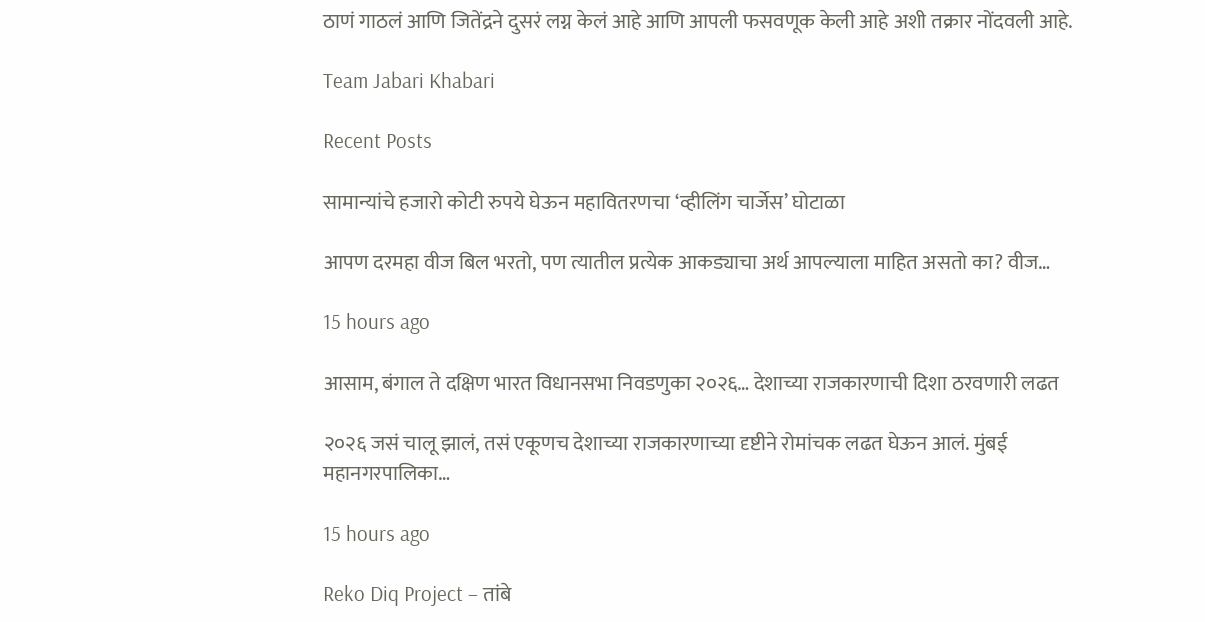ठाणं गाठलं आणि जितेंद्रने दुसरं लग्न केलं आहे आणि आपली फसवणूक केली आहे अशी तक्रार नोंदवली आहे.

Team Jabari Khabari

Recent Posts

सामान्यांचे हजारो कोटी रुपये घेऊन महावितरणचा ‘व्हीलिंग चार्जेस’ घोटाळा

आपण दरमहा वीज बिल भरतो, पण त्यातील प्रत्येक आकड्याचा अर्थ आपल्याला माहित असतो का? वीज…

15 hours ago

आसाम, बंगाल ते दक्षिण भारत विधानसभा निवडणुका २०२६… देशाच्या राजकारणाची दिशा ठरवणारी लढत

२०२६ जसं चालू झालं, तसं एकूणच देशाच्या राजकारणाच्या दृष्टीने रोमांचक लढत घेऊन आलं. मुंबई महानगरपालिका…

15 hours ago

Reko Diq Project – तांबे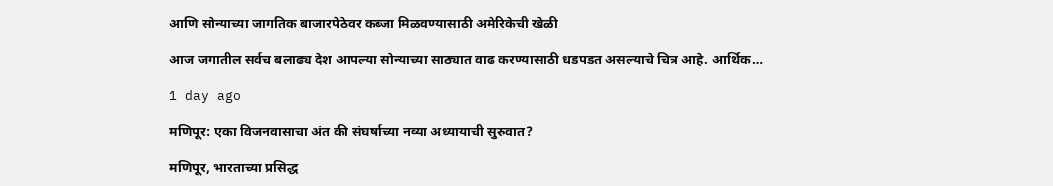आणि सोन्याच्या जागतिक बाजारपेठेवर कब्जा मिळवण्यासाठी अमेरिकेची खेळी

आज जगातील सर्वच बलाढ्य देश आपल्या सोन्याच्या साठ्यात वाढ करण्यासाठी धडपडत असल्याचे चित्र आहे. आर्थिक…

1 day ago

मणिपूर: एका विजनवासाचा अंत की संघर्षाच्या नव्या अध्यायाची सुरुवात?

मणिपूर, भारताच्या प्रसिद्ध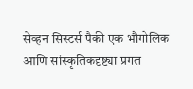सेव्हन सिस्टर्स पैकी एक भौगोलिक आणि सांस्कृतिकदृष्ट्या प्रगत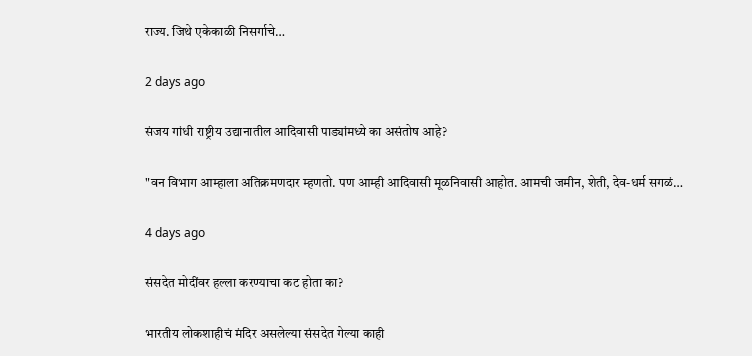राज्य. जिथे एकेकाळी निसर्गाचे…

2 days ago

संजय गांधी राष्ट्रीय उद्यानातील आदिवासी पाड्यांमध्ये का असंतोष आहे?

"वन विभाग आम्हाला अतिक्रमणदार म्हणतो. पण आम्ही आदिवासी मूळनिवासी आहोत. आमची जमीन, शेती, देव-धर्म सगळं…

4 days ago

संसदेत मोदींवर हल्ला करण्याचा कट होता का?

भारतीय लोकशाहीचं मंदिर असलेल्या संसदेत गेल्या काही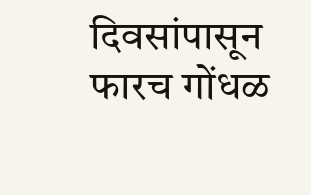दिवसांपासून फारच गोंधळ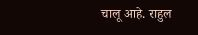चालू आहे. राहुल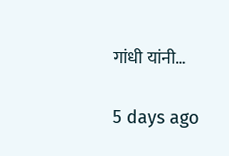गांधी यांनी…

5 days ago